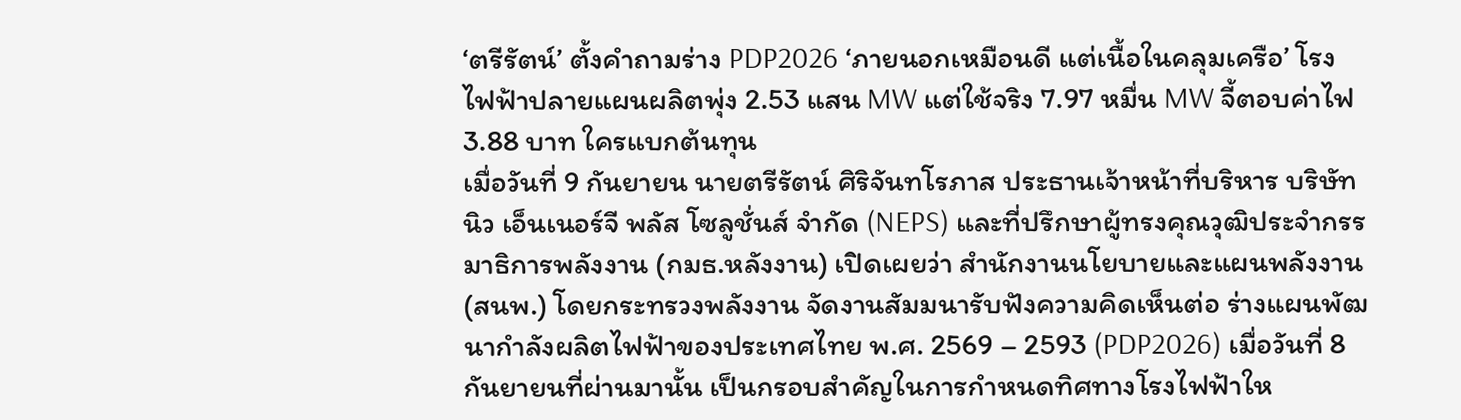‘ตรีรัตน์’ ตั้งคำถามร่าง PDP2026 ‘ภายนอกเหมือนดี แต่เนื้อในคลุมเครือ’ โรงไฟฟ้าปลายแผนผลิตพุ่ง 2.53 แสน MW แต่ใช้จริง 7.97 หมื่น MW จี้ตอบค่าไฟ 3.88 บาท ใครแบกต้นทุน
เมื่อวันที่ 9 กันยายน นายตรีรัตน์ ศิริจันทโรภาส ประธานเจ้าหน้าที่บริหาร บริษัท นิว เอ็นเนอร์จี พลัส โซลูชั่นส์ จำกัด (NEPS) และที่ปรึกษาผู้ทรงคุณวุฒิประจำกรรมาธิการพลังงาน (กมธ.หลังงาน) เปิดเผยว่า สำนักงานนโยบายและแผนพลังงาน (สนพ.) โดยกระทรวงพลังงาน จัดงานสัมมนารับฟังความคิดเห็นต่อ ร่างแผนพัฒนากำลังผลิตไฟฟ้าของประเทศไทย พ.ศ. 2569 – 2593 (PDP2026) เมื่อวันที่ 8 กันยายนที่ผ่านมานั้น เป็นกรอบสำคัญในการกำหนดทิศทางโรงไฟฟ้าให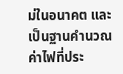ม่ในอนาคต และเป็นฐานคำนวณค่าไฟที่ประ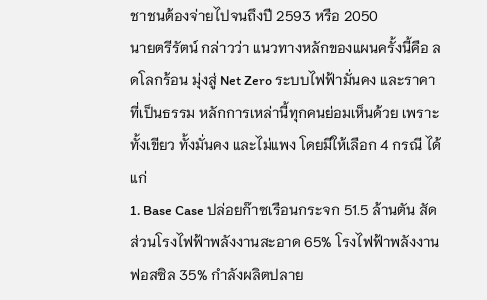ชาชนต้องจ่ายไปจนถึงปี 2593 หรือ 2050
นายตรีรัตน์ กล่าวว่า แนวทางหลักของแผนครั้งนี้คือ ลดโลกร้อน มุ่งสู่ Net Zero ระบบไฟฟ้ามั่นคง และราคาที่เป็นธรรม หลักการเหล่านี้ทุกคนย่อมเห็นด้วย เพราะทั้งเขียว ทั้งมั่นคง และไม่แพง โดยมีให้เลือก 4 กรณี ได้แก่
1. Base Case ปล่อยก๊าซเรือนกระจก 51.5 ล้านตัน สัดส่วนโรงไฟฟ้าพลังงานสะอาด 65% โรงไฟฟ้าพลังงานฟอสซิล 35% กำลังผลิตปลาย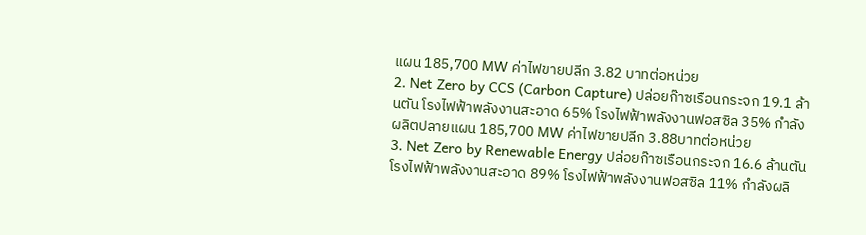แผน 185,700 MW ค่าไฟขายปลีก 3.82 บาทต่อหน่วย
2. Net Zero by CCS (Carbon Capture) ปล่อยก๊าซเรือนกระจก 19.1 ล้านตัน โรงไฟฟ้าพลังงานสะอาด 65% โรงไฟฟ้าพลังงานฟอสซิล 35% กำลังผลิตปลายแผน 185,700 MW ค่าไฟขายปลีก 3.88บาทต่อหน่วย
3. Net Zero by Renewable Energy ปล่อยก๊าซเรือนกระจก 16.6 ล้านตัน โรงไฟฟ้าพลังงานสะอาด 89% โรงไฟฟ้าพลังงานฟอสซิล 11% กำลังผลิ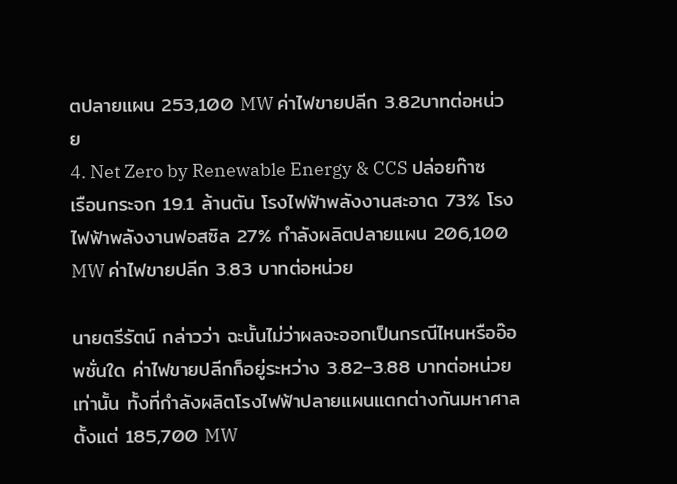ตปลายแผน 253,100 MW ค่าไฟขายปลีก 3.82บาทต่อหน่วย
4. Net Zero by Renewable Energy & CCS ปล่อยก๊าซเรือนกระจก 19.1 ล้านตัน โรงไฟฟ้าพลังงานสะอาด 73% โรงไฟฟ้าพลังงานฟอสซิล 27% กำลังผลิตปลายแผน 206,100 MW ค่าไฟขายปลีก 3.83 บาทต่อหน่วย

นายตรีรัตน์ กล่าวว่า ฉะนั้นไม่ว่าผลจะออกเป็นกรณีไหนหรืออ๊อพชั่นใด ค่าไฟขายปลีกก็อยู่ระหว่าง 3.82–3.88 บาทต่อหน่วยเท่านั้น ทั้งที่กำลังผลิตโรงไฟฟ้าปลายแผนแตกต่างกันมหาศาล ตั้งแต่ 185,700 MW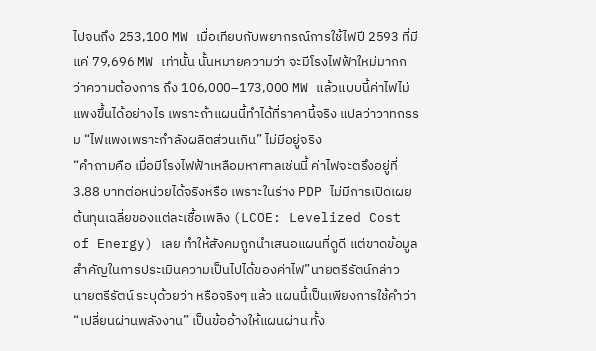ไปจนถึง 253,100 MW เมื่อเทียบกับพยากรณ์การใช้ไฟปี 2593 ที่มีแค่ 79,696 MW เท่านั้น นั้นหมายความว่า จะมีโรงไฟฟ้าใหม่มากกว่าความต้องการ ถึง 106,000–173,000 MW แล้วแบบนี้ค่าไฟไม่แพงขึ้นได้อย่างไร เพราะถ้าแผนนี้ทำได้ที่ราคานี้จริง แปลว่าวาทกรรม “ไฟแพงเพราะกำลังผลิตส่วนเกิน” ไม่มีอยู่จริง
“คำถามคือ เมื่อมีโรงไฟฟ้าเหลือมหาศาลเช่นนี้ ค่าไฟจะตรึงอยู่ที่ 3.88 บาทต่อหน่วยได้จริงหรือ เพราะในร่าง PDP ไม่มีการเปิดเผย ต้นทุนเฉลี่ยของแต่ละเชื้อเพลิง (LCOE: Levelized Cost of Energy) เลย ทำให้สังคมถูกนำเสนอแผนที่ดูดี แต่ขาดข้อมูลสำคัญในการประเมินความเป็นไปได้ของค่าไฟ”นายตรีรัตน์กล่าว
นายตรีรัตน์ ระบุด้วยว่า หรือจริงๆ แล้ว แผนนี้เป็นเพียงการใช้คำว่า “เปลี่ยนผ่านพลังงาน” เป็นข้ออ้างให้แผนผ่าน ทั้ง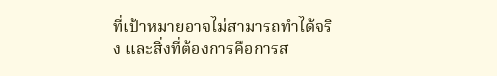ที่เป้าหมายอาจไม่สามารถทำได้จริง และสิ่งที่ต้องการคือการส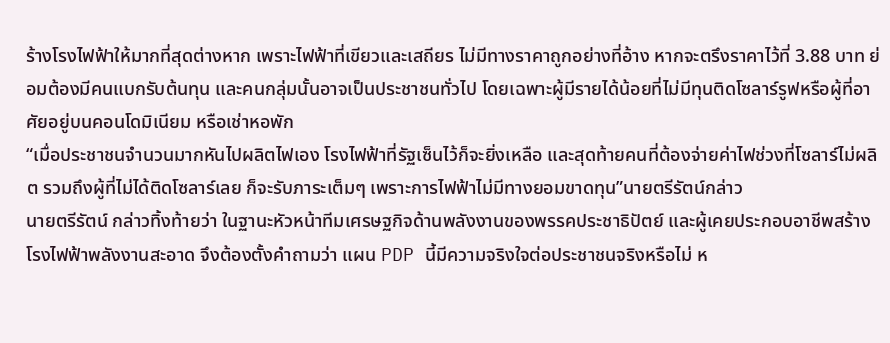ร้างโรงไฟฟ้าให้มากที่สุดต่างหาก เพราะไฟฟ้าที่เขียวและเสถียร ไม่มีทางราคาถูกอย่างที่อ้าง หากจะตรึงราคาไว้ที่ 3.88 บาท ย่อมต้องมีคนแบกรับต้นทุน และคนกลุ่มนั้นอาจเป็นประชาชนทั่วไป โดยเฉพาะผู้มีรายได้น้อยที่ไม่มีทุนติดโซลาร์รูฟหรือผู้ที่อาศัยอยู่บนคอนโดมิเนียม หรือเช่าหอพัก
“เมื่อประชาชนจำนวนมากหันไปผลิตไฟเอง โรงไฟฟ้าที่รัฐเซ็นไว้ก็จะยิ่งเหลือ และสุดท้ายคนที่ต้องจ่ายค่าไฟช่วงที่โซลาร์ไม่ผลิต รวมถึงผู้ที่ไม่ได้ติดโซลาร์เลย ก็จะรับภาระเต็มๆ เพราะการไฟฟ้าไม่มีทางยอมขาดทุน”นายตรีรัตน์กล่าว
นายตรีรัตน์ กล่าวทิ้งท้ายว่า ในฐานะหัวหน้าทีมเศรษฐกิจด้านพลังงานของพรรคประชาธิปัตย์ และผู้เคยประกอบอาชีพสร้างโรงไฟฟ้าพลังงานสะอาด จึงต้องตั้งคำถามว่า แผน PDP นี้มีความจริงใจต่อประชาชนจริงหรือไม่ ห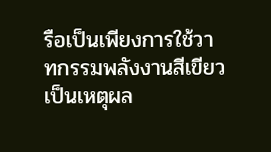รือเป็นเพียงการใช้วาทกรรมพลังงานสีเขียวเป็นเหตุผล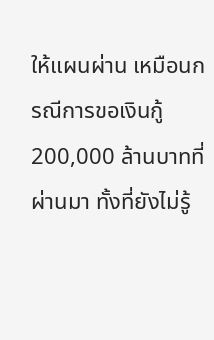ให้แผนผ่าน เหมือนกรณีการขอเงินกู้ 200,000 ล้านบาทที่ผ่านมา ทั้งที่ยังไม่รู้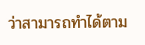ว่าสามารถทำได้ตาม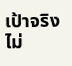เป้าจริงไม่